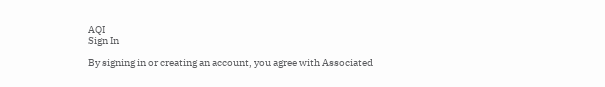AQI
Sign In

By signing in or creating an account, you agree with Associated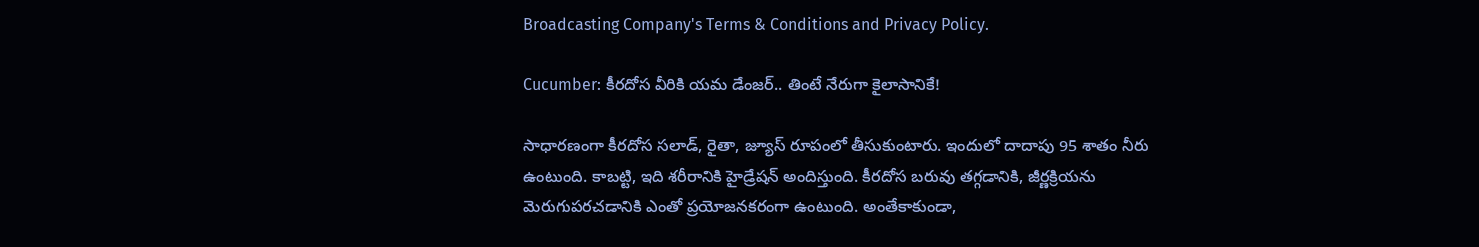Broadcasting Company's Terms & Conditions and Privacy Policy.

Cucumber: కీరదోస వీరికి యమ డేంజర్‌.. తింటే నేరుగా కైలాసానికే!

సాధారణంగా కీరదోస సలాడ్, రైతా, జ్యూస్ రూపంలో తీసుకుంటారు. ఇందులో దాదాపు 95 శాతం నీరు ఉంటుంది. కాబట్టి, ఇది శరీరానికి హైడ్రేషన్ అందిస్తుంది. కీరదోస బరువు తగ్గడానికి, జీర్ణక్రియను మెరుగుపరచడానికి ఎంతో ప్రయోజనకరంగా ఉంటుంది. అంతేకాకుండా,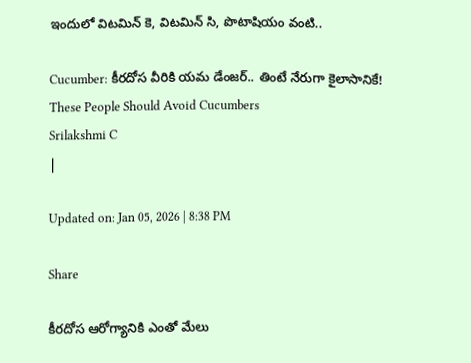ఇందులో విటమిన్ కె, విటమిన్ సి, పొటాషియం వంటి..

Cucumber: కీరదోస వీరికి యమ డేంజర్‌.. తింటే నేరుగా కైలాసానికే!
These People Should Avoid Cucumbers
Srilakshmi C
|

Updated on: Jan 05, 2026 | 8:38 PM

Share

కీరదోస ఆరోగ్యానికి ఎంతో మేలు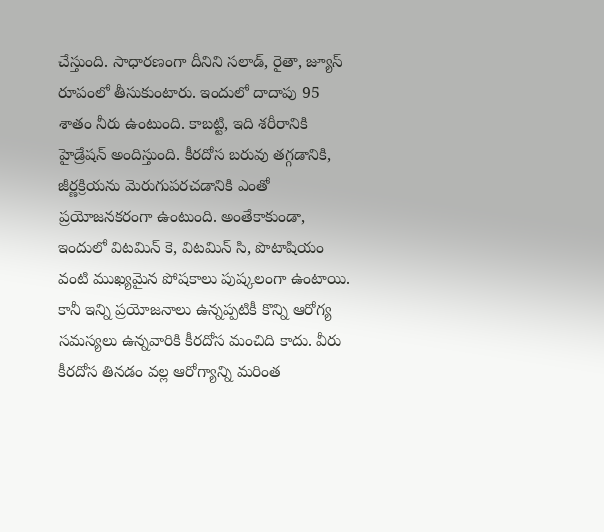చేస్తుంది. సాధారణంగా దీనిని సలాడ్, రైతా, జ్యూస్ రూపంలో తీసుకుంటారు. ఇందులో దాదాపు 95 శాతం నీరు ఉంటుంది. కాబట్టి, ఇది శరీరానికి హైడ్రేషన్ అందిస్తుంది. కీరదోస బరువు తగ్గడానికి, జీర్ణక్రియను మెరుగుపరచడానికి ఎంతో ప్రయోజనకరంగా ఉంటుంది. అంతేకాకుండా, ఇందులో విటమిన్ కె, విటమిన్ సి, పొటాషియం వంటి ముఖ్యమైన పోషకాలు పుష్కలంగా ఉంటాయి. కానీ ఇన్ని ప్రయోజనాలు ఉన్నప్పటికీ కొన్ని ఆరోగ్య సమస్యలు ఉన్నవారికి కీరదోస మంచిది కాదు. వీరు కీరదోస తినడం వల్ల ఆరోగ్యాన్ని మరింత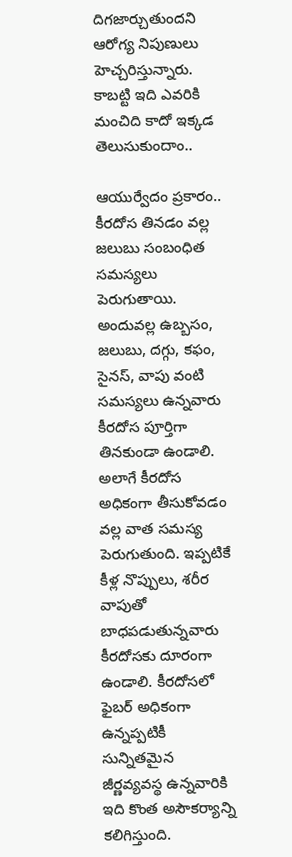దిగజార్చుతుందని ఆరోగ్య నిపుణులు హెచ్చరిస్తున్నారు. కాబట్టి ఇది ఎవరికి మంచిది కాదో ఇక్కడ తెలుసుకుందాం..

ఆయుర్వేదం ప్రకారం.. కీరదోస తినడం వల్ల జలుబు సంబంధిత సమస్యలు పెరుగుతాయి. అందువల్ల ఉబ్బసం, జలుబు, దగ్గు, కఫం, సైనస్, వాపు వంటి సమస్యలు ఉన్నవారు కీరదోస పూర్తిగా తినకుండా ఉండాలి. అలాగే కీరదోస అధికంగా తీసుకోవడం వల్ల వాత సమస్య పెరుగుతుంది. ఇప్పటికే కీళ్ల నొప్పులు, శరీర వాపుతో బాధపడుతున్నవారు కీరదోసకు దూరంగా ఉండాలి. కీరదోసలో ఫైబర్ అధికంగా ఉన్నప్పటికీ సున్నితమైన జీర్ణవ్యవస్థ ఉన్నవారికి ఇది కొంత అసౌకర్యాన్ని కలిగిస్తుంది.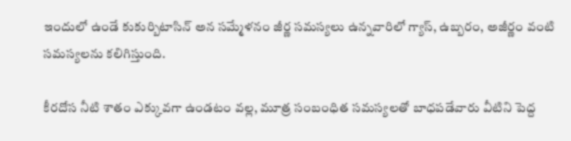ఇందులో ఉండే కుకుర్బిటాసిన్ అన సమ్మేళనం జీర్ణ సమస్యలు ఉన్నవారిలో గ్యాస్, ఉబ్బరం, అజీర్ణం వంటి సమస్యలను కలిగిస్తుంది.

కీరదోస నీటి శాతం ఎక్కువగా ఉండటం వల్ల, మూత్ర సంబంధిత సమస్యలతో బాధపడేవారు వీటిని పెద్ద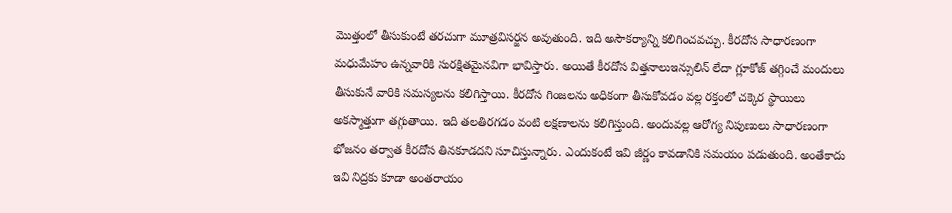మొత్తంలో తీసుకుంటే తరచుగా మూత్రవిసర్జన అవుతుంది. ఇది అసౌకర్యాన్ని కలిగించవచ్చు. కీరదోస సాధారణంగా మధుమేహం ఉన్నవారికి సురక్షితమైనవిగా భావిస్తారు. అయితే కీరదోస విత్తనాలుఇన్సులిన్ లేదా గ్లూకోజ్ తగ్గించే మందులు తీసుకునే వారికి సమస్యలను కలిగిస్తాయి. కీరదోస గింజలను అధికంగా తీసుకోవడం వల్ల రక్తంలో చక్కెర స్థాయిలు అకస్మాత్తుగా తగ్గుతాయి. ఇది తలతిరగడం వంటి లక్షణాలను కలిగిస్తుంది. అందువల్ల ఆరోగ్య నిపుణులు సాధారణంగా భోజనం తర్వాత కీరదోస తినకూడదని సూచిస్తున్నారు. ఎందుకంటే ఇవి జీర్ణం కావడానికి సమయం పడుతుంది. అంతేకాదు ఇవి నిద్రకు కూడా అంతరాయం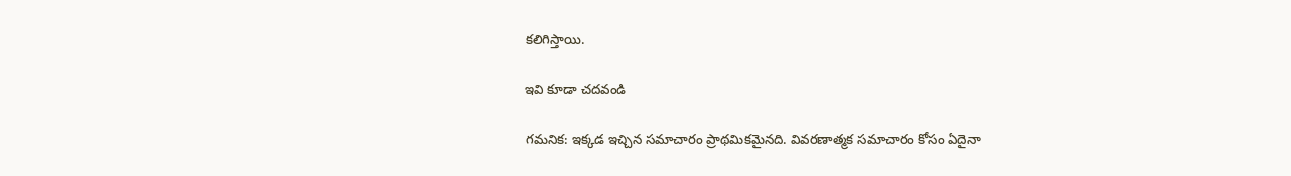కలిగిస్తాయి.

ఇవి కూడా చదవండి

గమనిక: ఇక్కడ ఇచ్చిన సమాచారం ప్రాథమికమైనది. వివరణాత్మక సమాచారం కోసం ఏదైనా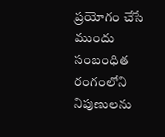ప్రయోగం చేసే ముందు సంబంధిత రంగంలోని నిపుణులను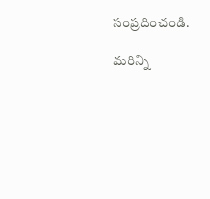సంప్రదించండి.

మరిన్ని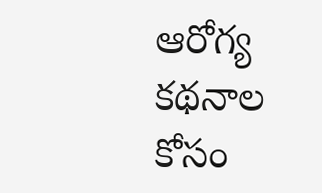ఆరోగ్య కథనాల కోసం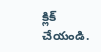క్లిక్‌ చేయండి.